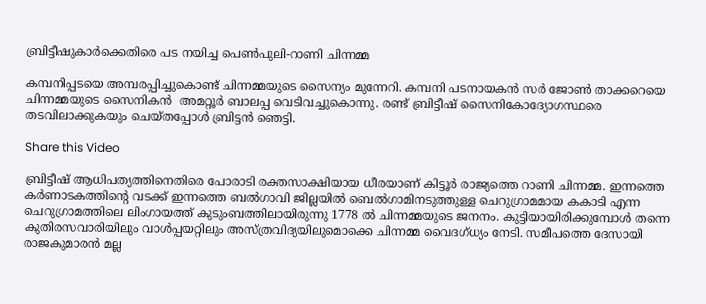ബ്രിട്ടീഷുകാർക്കെതിരെ പട നയിച്ച പെൺപുലി-റാണി ചിന്നമ്മ

കമ്പനിപ്പടയെ അമ്പരപ്പിച്ചുകൊണ്ട് ചിന്നമ്മയുടെ സൈന്യം മുന്നേറി. കമ്പനി പടനായകൻ സർ ജോൺ താക്കറെയെ ചിന്നമ്മയുടെ സൈനികൻ  അമറ്റൂർ ബാലപ്പ വെടിവച്ചുകൊന്നു. രണ്ട് ബ്രിട്ടീഷ് സൈനികോദ്യോഗസ്ഥരെ തടവിലാക്കുകയും ചെയ്തപ്പോൾ ബ്രിട്ടൻ ഞെട്ടി.

Share this Video

ബ്രിട്ടീഷ് ആധിപത്യത്തിനെതിരെ പോരാടി രക്തസാക്ഷിയായ ധീരയാണ് കിട്ടൂർ രാജ്യത്തെ റാണി ചിന്നമ്മ. ഇന്നത്തെ കർണാടകത്തിന്റെ വടക്ക് ഇന്നത്തെ ബല്‍ഗാവി ജില്ലയില്‍ ബെൽഗാമിനടുത്തുള്ള ചെറുഗ്രാമമായ കകാടി എന്ന ചെറുഗ്രാമത്തിലെ ലിംഗായത്ത് കുടുംബത്തിലായിരുന്നു 1778 ൽ ചിന്നമ്മയുടെ ജനനം. കുട്ടിയായിരിക്കുമ്പോൾ തന്നെ കുതിരസവാരിയിലും വാൾപ്പയറ്റിലും അസ്ത്രവിദ്യയിലുമൊക്കെ ചിന്നമ്മ വൈദഗ്ധ്യം നേടി. സമീപത്തെ ദേസായി രാജകുമാരൻ മല്ല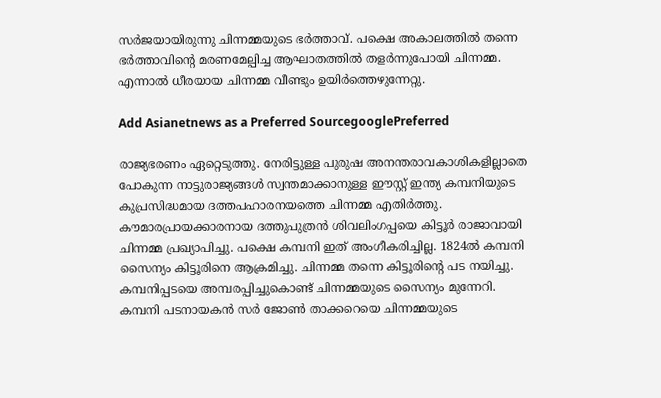സർജയായിരുന്നു ചിന്നമ്മയുടെ ഭർത്താവ്. പക്ഷെ അകാലത്തിൽ തന്നെ ഭർത്താവിന്റെ മരണമേല്പിച്ച ആഘാതത്തിൽ തളർന്നുപോയി ചിന്നമ്മ. എന്നാൽ ധീരയായ ചിന്നമ്മ വീണ്ടും ഉയിർത്തെഴുന്നേറ്റു.

Add Asianetnews as a Preferred SourcegooglePreferred

രാജ്യഭരണം ഏറ്റെടുത്തു. നേരിട്ടുള്ള പുരുഷ അനന്തരാവകാശികളില്ലാതെ പോകുന്ന നാട്ടുരാജ്യങ്ങൾ സ്വന്തമാക്കാനുള്ള ഈസ്റ്റ് ഇന്ത്യ കമ്പനിയുടെ കുപ്രസിദ്ധമായ ദത്തപഹാരനയത്തെ ചിന്നമ്മ എതിർത്തു. കൗമാരപ്രായക്കാരനായ ദത്തുപുത്രൻ ശിവലിംഗപ്പയെ കിട്ടൂർ രാജാവായി ചിന്നമ്മ പ്രഖ്യാപിച്ചു. പക്ഷെ കമ്പനി ഇത് അംഗീകരിച്ചില്ല. 1824ൽ കമ്പനി സൈന്യം കിട്ടൂരിനെ ആക്രമിച്ചു. ചിന്നമ്മ തന്നെ കിട്ടൂരിന്റെ പട നയിച്ചു. കമ്പനിപ്പടയെ അമ്പരപ്പിച്ചുകൊണ്ട് ചിന്നമ്മയുടെ സൈന്യം മുന്നേറി. കമ്പനി പടനായകൻ സർ ജോൺ താക്കറെയെ ചിന്നമ്മയുടെ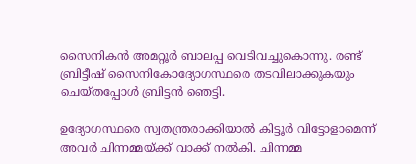സൈനികൻ അമറ്റൂർ ബാലപ്പ വെടിവച്ചുകൊന്നു. രണ്ട് ബ്രിട്ടീഷ് സൈനികോദ്യോഗസ്ഥരെ തടവിലാക്കുകയും ചെയ്തപ്പോൾ ബ്രിട്ടൻ ഞെട്ടി.

ഉദ്യോഗസ്ഥരെ സ്വതന്ത്രരാക്കിയാൽ കിട്ടൂർ വിട്ടോളാമെന്ന് അവർ ചിന്നമ്മയ്ക്ക് വാക്ക് നൽകി. ചിന്നമ്മ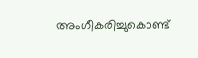അംഗീകരിച്ചുകൊണ്ട്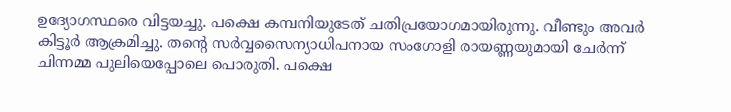ഉദ്യോഗസ്ഥരെ വിട്ടയച്ചു. പക്ഷെ കമ്പനിയുടേത് ചതിപ്രയോഗമായിരുന്നു. വീണ്ടും അവർ കിട്ടൂർ ആക്രമിച്ചു. തന്റെ സർവ്വസൈന്യാധിപനായ സംഗോളി രായണ്ണയുമായി ചേർന്ന് ചിന്നമ്മ പുലിയെപ്പോലെ പൊരുതി. പക്ഷെ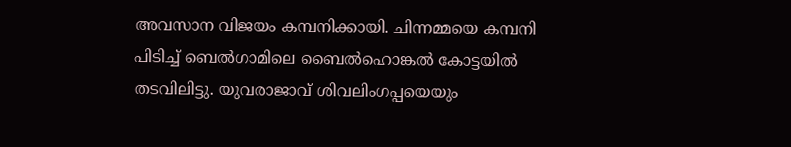അവസാന വിജയം കമ്പനിക്കായി. ചിന്നമ്മയെ കമ്പനി പിടിച്ച് ബെൽഗാമിലെ ബൈൽഹൊങ്കൽ കോട്ടയിൽ തടവിലിട്ടു. യുവരാജാവ് ശിവലിംഗപ്പയെയും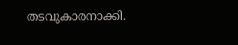തടവുകാരനാക്കി.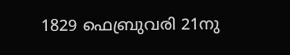1829 ഫെബ്രുവരി 21നു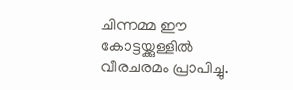ചിന്നമ്മ ഈ കോട്ടയ്ക്കുള്ളിൽ വീരചരമം പ്രാപിച്ചു.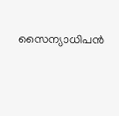സൈന്യാധിപൻ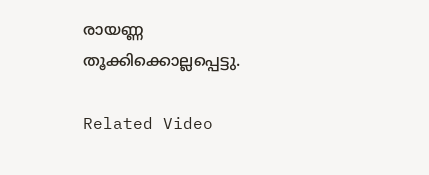രായണ്ണ തൂക്കിക്കൊല്ലപ്പെട്ടു.

Related Video